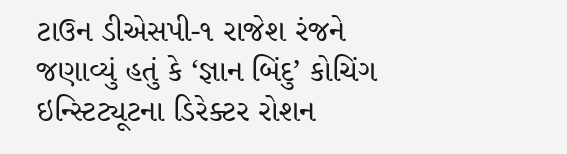ટાઉન ડીએસપી-૧ રાજેશ રંજને જણાવ્યું હતું કે ‘જ્ઞાન બિંદુ’ કોચિંગ ઇન્સ્ટિટ્યૂટના ડિરેક્ટર રોશન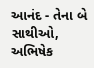આનંદ - તેના બે સાથીઓ, અભિષેક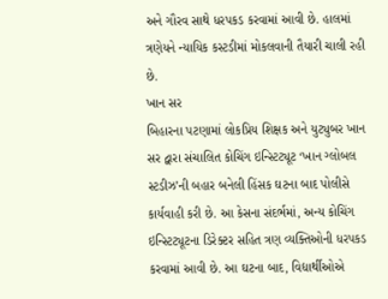અને ગૌરવ સાથે ધરપકડ કરવામાં આવી છે. હાલમાં ત્રણેયને ન્યાયિક કસ્ટડીમાં મોકલવાની તૈયારી ચાલી રહી છે.
ખાન સર
બિહારના પટણામાં લોકપ્રિય શિક્ષક અને યુટ્યુબર ખાન સર દ્વારા સંચાલિત કોચિંગ ઇન્સ્ટિટ્યૂટ ‘ખાન ગ્લોબલ સ્ટડીઝ’ની બહાર બનેલી હિંસક ઘટના બાદ પોલીસે કાર્યવાહી કરી છે. આ કેસના સંદર્ભમાં, અન્ય કોચિંગ ઇન્સ્ટિટ્યૂટના ડિરેક્ટર સહિત ત્રણ વ્યક્તિઓની ધરપકડ કરવામાં આવી છે. આ ઘટના બાદ, વિદ્યાર્થીઓએ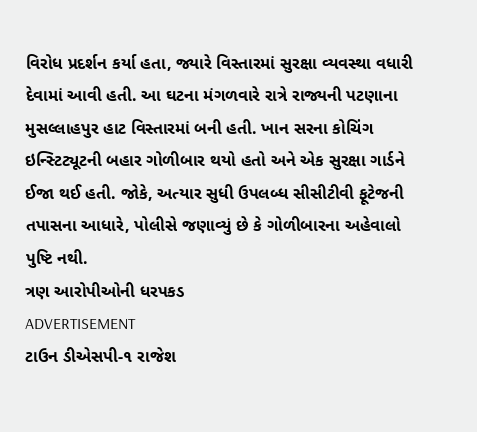વિરોધ પ્રદર્શન કર્યા હતા, જ્યારે વિસ્તારમાં સુરક્ષા વ્યવસ્થા વધારી દેવામાં આવી હતી. આ ઘટના મંગળવારે રાત્રે રાજ્યની પટણાના મુસલ્લાહપુર હાટ વિસ્તારમાં બની હતી. ખાન સરના કોચિંગ ઇન્સ્ટિટ્યૂટની બહાર ગોળીબાર થયો હતો અને એક સુરક્ષા ગાર્ડને ઈજા થઈ હતી. જોકે, અત્યાર સુધી ઉપલબ્ધ સીસીટીવી ફૂટેજની તપાસના આધારે, પોલીસે જણાવ્યું છે કે ગોળીબારના અહેવાલો પુષ્ટિ નથી.
ત્રણ આરોપીઓની ધરપકડ
ADVERTISEMENT
ટાઉન ડીએસપી-૧ રાજેશ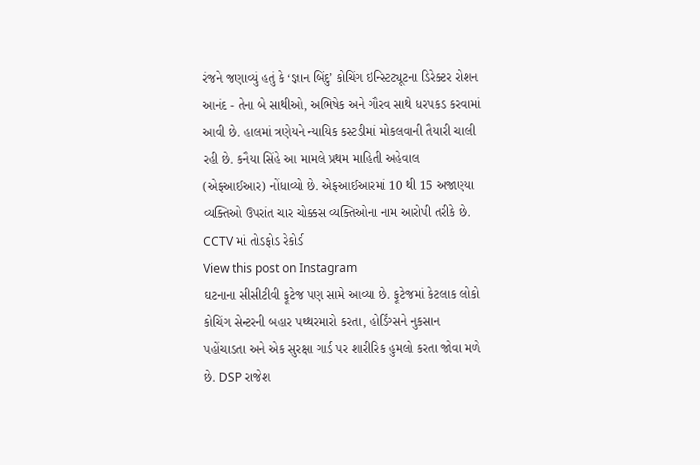રંજને જણાવ્યું હતું કે ‘જ્ઞાન બિંદુ’ કોચિંગ ઇન્સ્ટિટ્યૂટના ડિરેક્ટર રોશન આનંદ - તેના બે સાથીઓ, અભિષેક અને ગૌરવ સાથે ધરપકડ કરવામાં આવી છે. હાલમાં ત્રણેયને ન્યાયિક કસ્ટડીમાં મોકલવાની તૈયારી ચાલી રહી છે. કનૈયા સિંહે આ મામલે પ્રથમ માહિતી અહેવાલ (એફઆઈઆર) નોંધાવ્યો છે. એફઆઈઆરમાં 10 થી 15 અજાણ્યા વ્યક્તિઓ ઉપરાંત ચાર ચોક્કસ વ્યક્તિઓના નામ આરોપી તરીકે છે.
CCTV માં તોડફોડ રેકોર્ડ
View this post on Instagram
ઘટનાના સીસીટીવી ફૂટેજ પણ સામે આવ્યા છે. ફૂટેજમાં કેટલાક લોકો કોચિંગ સેન્ટરની બહાર પથ્થરમારો કરતા, હોર્ડિંગ્સને નુકસાન પહોંચાડતા અને એક સુરક્ષા ગાર્ડ પર શારીરિક હુમલો કરતા જોવા મળે છે. DSP રાજેશ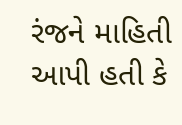રંજને માહિતી આપી હતી કે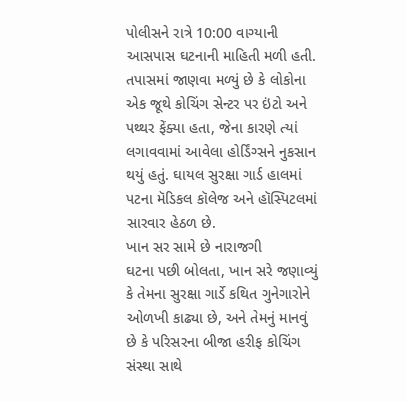પોલીસને રાત્રે 10:00 વાગ્યાની આસપાસ ઘટનાની માહિતી મળી હતી. તપાસમાં જાણવા મળ્યું છે કે લોકોના એક જૂથે કોચિંગ સેન્ટર પર ઇંટો અને પથ્થર ફેંક્યા હતા, જેના કારણે ત્યાં લગાવવામાં આવેલા હોર્ડિંગ્સને નુકસાન થયું હતું. ઘાયલ સુરક્ષા ગાર્ડ હાલમાં પટના મૅડિકલ કૉલેજ અને હૉસ્પિટલમાં સારવાર હેઠળ છે.
ખાન સર સામે છે નારાજગી
ઘટના પછી બોલતા, ખાન સરે જણાવ્યું કે તેમના સુરક્ષા ગાર્ડે કથિત ગુનેગારોને ઓળખી કાઢ્યા છે, અને તેમનું માનવું છે કે પરિસરના બીજા હરીફ કોચિંગ સંસ્થા સાથે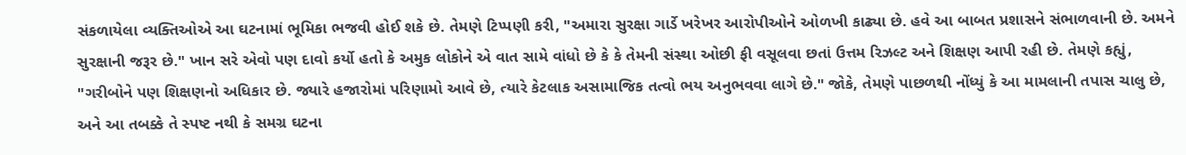સંકળાયેલા વ્યક્તિઓએ આ ઘટનામાં ભૂમિકા ભજવી હોઈ શકે છે. તેમણે ટિપ્પણી કરી, "અમારા સુરક્ષા ગાર્ડે ખરેખર આરોપીઓને ઓળખી કાઢ્યા છે. હવે આ બાબત પ્રશાસને સંભાળવાની છે. અમને સુરક્ષાની જરૂર છે." ખાન સરે એવો પણ દાવો કર્યો હતો કે અમુક લોકોને એ વાત સામે વાંધો છે કે કે તેમની સંસ્થા ઓછી ફી વસૂલવા છતાં ઉત્તમ રિઝલ્ટ અને શિક્ષણ આપી રહી છે. તેમણે કહ્યું, "ગરીબોને પણ શિક્ષણનો અધિકાર છે. જ્યારે હજારોમાં પરિણામો આવે છે, ત્યારે કેટલાક અસામાજિક તત્વો ભય અનુભવવા લાગે છે." જોકે, તેમણે પાછળથી નોંધ્યું કે આ મામલાની તપાસ ચાલુ છે, અને આ તબક્કે તે સ્પષ્ટ નથી કે સમગ્ર ઘટના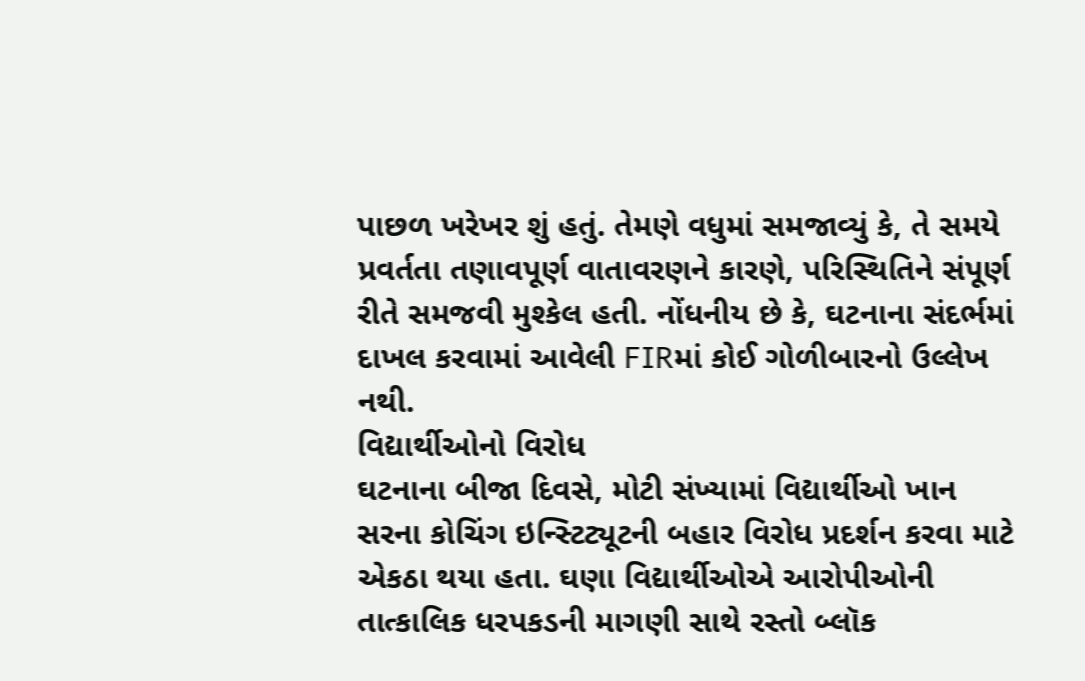પાછળ ખરેખર શું હતું. તેમણે વધુમાં સમજાવ્યું કે, તે સમયે પ્રવર્તતા તણાવપૂર્ણ વાતાવરણને કારણે, પરિસ્થિતિને સંપૂર્ણ રીતે સમજવી મુશ્કેલ હતી. નોંધનીય છે કે, ઘટનાના સંદર્ભમાં દાખલ કરવામાં આવેલી FIRમાં કોઈ ગોળીબારનો ઉલ્લેખ નથી.
વિદ્યાર્થીઓનો વિરોધ
ઘટનાના બીજા દિવસે, મોટી સંખ્યામાં વિદ્યાર્થીઓ ખાન સરના કોચિંગ ઇન્સ્ટિટ્યૂટની બહાર વિરોધ પ્રદર્શન કરવા માટે એકઠા થયા હતા. ઘણા વિદ્યાર્થીઓએ આરોપીઓની તાત્કાલિક ધરપકડની માગણી સાથે રસ્તો બ્લૉક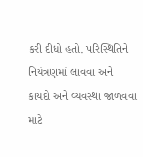કરી દીધો હતો. પરિસ્થિતિને નિયંત્રણમાં લાવવા અને કાયદો અને વ્યવસ્થા જાળવવા માટે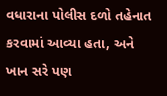વધારાના પોલીસ દળો તહેનાત કરવામાં આવ્યા હતા, અને ખાન સરે પણ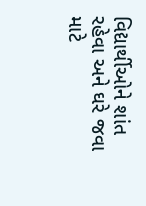વિદ્યાર્થીઓને શાંત રહેવા અને ઘરે જવા માટે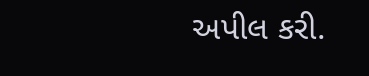અપીલ કરી.